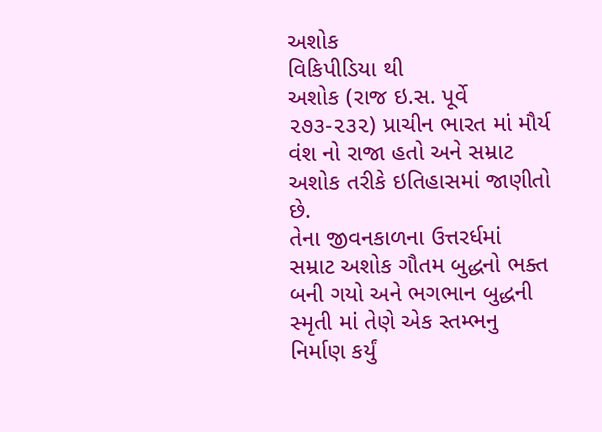અશોક
વિકિપીડિયા થી
અશોક (રાજ ઇ.સ. પૂર્વે ૨૭૩-૨૩૨) પ્રાચીન ભારત માં મૌર્ય વંશ નો રાજા હતો અને સમ્રાટ અશોક તરીકે ઇતિહાસમાં જાણીતો છે.
તેના જીવનકાળના ઉત્તરર્ધમાં સમ્રાટ અશોક ગૌતમ બુદ્ધનો ભક્ત બની ગયો અને ભગભાન બુદ્ધની સ્મૃતી માં તેણે એક સ્તમ્ભનુ નિર્માણ કર્યું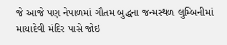જે આજે પણ નેપાળમાં ગૌતમ બુદ્ધના જન્મસ્થળ લુમ્બિનીમાં માયાદેવી મંદિર પાસે જોઇ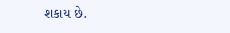શકાય છે.